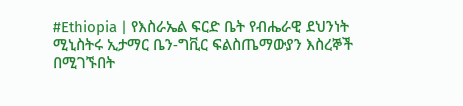#Ethiopia | የእስራኤል ፍርድ ቤት የብሔራዊ ደህንነት ሚኒስትሩ ኢታማር ቤን-ግቪር ፍልስጤማውያን እስረኞች በሚገኙበት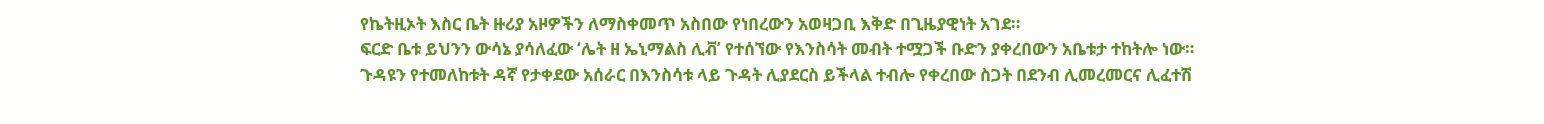የኬትዚኦት እስር ቤት ዙሪያ አዞዎችን ለማስቀመጥ አስበው የነበረውን አወዛጋቢ እቅድ በጊዜያዊነት አገደ።
ፍርድ ቤቱ ይህንን ውሳኔ ያሳለፈው ‘ሌት ዘ ኤኒማልስ ሊቭ’ የተሰኘው የእንስሳት መብት ተሟጋች ቡድን ያቀረበውን አቤቱታ ተከትሎ ነው።
ጉዳዩን የተመለከቱት ዳኛ የታቀደው አሰራር በእንስሳቱ ላይ ጉዳት ሊያደርስ ይችላል ተብሎ የቀረበው ስጋት በደንብ ሊመረመርና ሊፈተሽ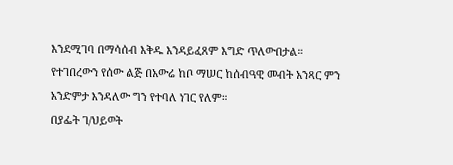እንደሚገባ በማሳሰብ እቅዱ እንዳይፈጸም እግድ ጥለውበታል።
የተገበረውን የሰው ልጅ በአውሬ ከቦ ማሠር ከሰብዓዊ መብት አንጻር ምን አንድምታ እንዳለው ግን የተባለ ነገር የለም።
በያፌት ገ/ህይወት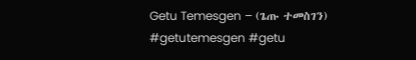Getu Temesgen – (ጌጡ ተመስገን)
#getutemesgen #getu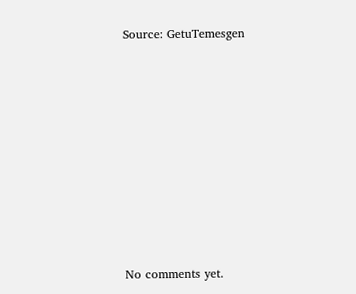Source: GetuTemesgen









No comments yet.